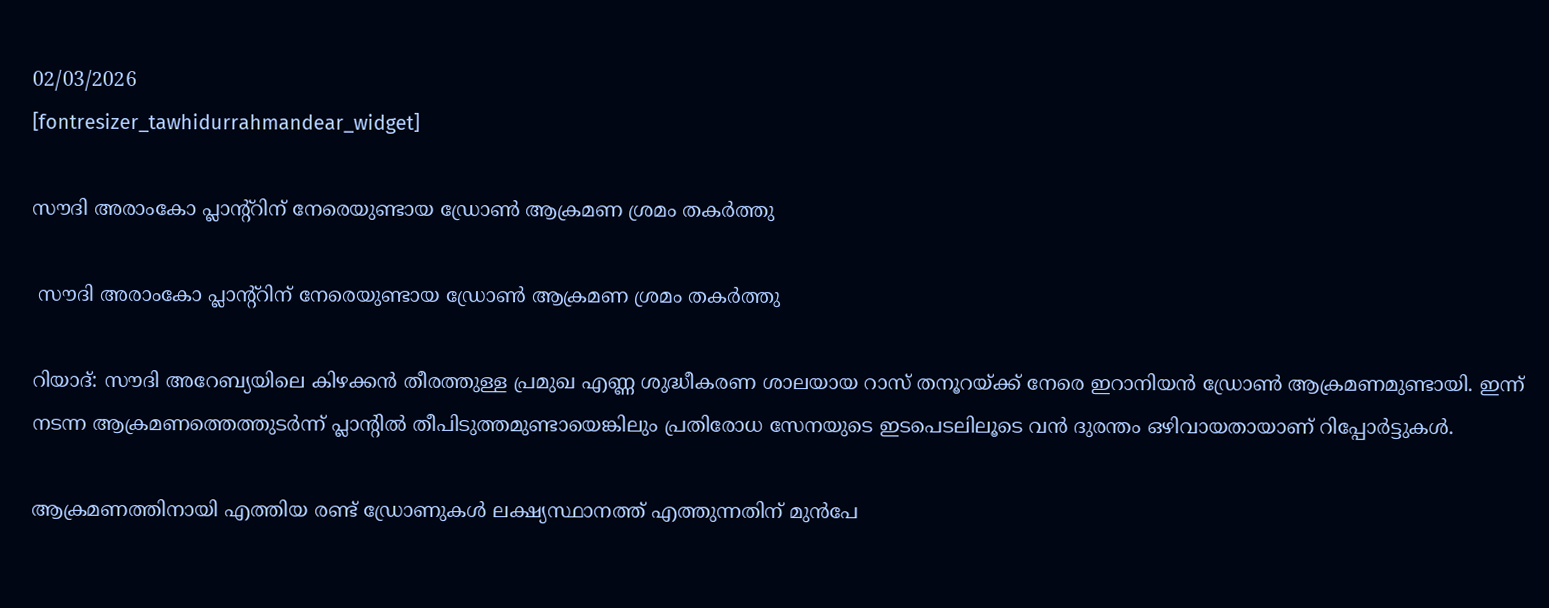02/03/2026
[fontresizer_tawhidurrahmandear_widget]

സൗദി അരാംകോ പ്ലാന്റ്‌റിന് നേരെയുണ്ടായ ഡ്രോൺ ആക്രമണ ശ്രമം തകർത്തു

 സൗദി അരാംകോ പ്ലാന്റ്‌റിന് നേരെയുണ്ടായ ഡ്രോൺ ആക്രമണ ശ്രമം തകർത്തു

റിയാദ്: സൗദി അറേബ്യയിലെ കിഴക്കൻ തീരത്തുള്ള പ്രമുഖ എണ്ണ ശുദ്ധീകരണ ശാലയായ റാസ് തനൂറയ്ക്ക് നേരെ ഇറാനിയൻ ഡ്രോൺ ആക്രമണമുണ്ടായി. ഇന്ന് നടന്ന ആക്രമണത്തെത്തുടർന്ന് പ്ലാന്റിൽ തീപിടുത്തമുണ്ടായെങ്കിലും പ്രതിരോധ സേനയുടെ ഇടപെടലിലൂടെ വൻ ദുരന്തം ഒഴിവായതായാണ് റിപ്പോർട്ടുകൾ.

ആക്രമണത്തിനായി എത്തിയ രണ്ട് ഡ്രോണുകൾ ലക്ഷ്യസ്ഥാനത്ത് എത്തുന്നതിന് മുൻപേ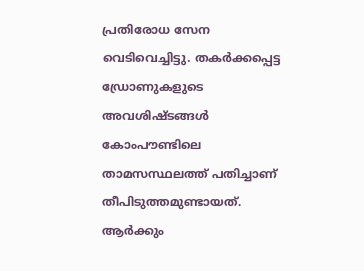പ്രതിരോധ സേന വെടിവെച്ചിട്ടു. തകർക്കപ്പെട്ട ഡ്രോണുകളുടെ അവശിഷ്ടങ്ങൾ കോംപൗണ്ടിലെ താമസസ്ഥലത്ത് പതിച്ചാണ് തീപിടുത്തമുണ്ടായത്. ആർക്കും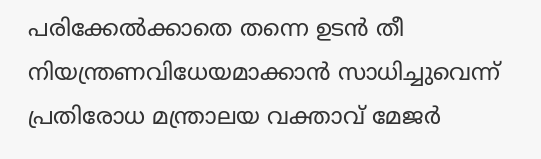പരിക്കേൽക്കാതെ തന്നെ ഉടൻ തീ നിയന്ത്രണവിധേയമാക്കാൻ സാധിച്ചുവെന്ന് പ്രതിരോധ മന്ത്രാലയ വക്താവ് മേജർ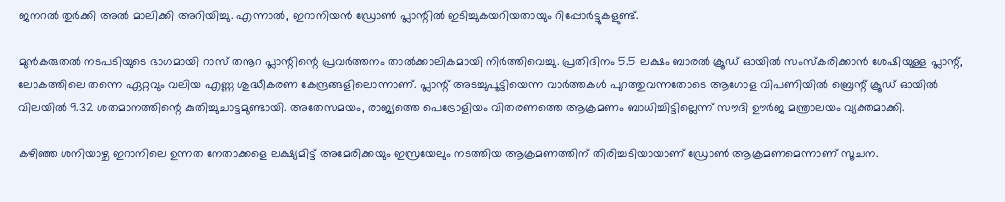ജനറൽ തുർക്കി അൽ മാലിക്കി അറിയിച്ചു. എന്നാൽ, ഇറാനിയൻ ഡ്രോൺ പ്ലാന്റിൽ ഇടിച്ചുകയറിയതായും റിപ്പോർട്ടുകളുണ്ട്.

മുൻകരുതൽ നടപടിയുടെ ഭാഗമായി റാസ് തനൂറ പ്ലാന്റിന്റെ പ്രവർത്തനം താൽക്കാലികമായി നിർത്തിവെച്ചു. പ്രതിദിനം 5.5 ലക്ഷം ബാരൽ ക്രൂഡ് ഓയിൽ സംസ്‌കരിക്കാൻ ശേഷിയുള്ള പ്ലാന്റ്, ലോകത്തിലെ തന്നെ ഏറ്റവും വലിയ എണ്ണ ശുദ്ധീകരണ കേന്ദ്രങ്ങളിലൊന്നാണ്. പ്ലാന്റ് അടച്ചുപൂട്ടിയെന്ന വാർത്തകൾ പുറത്തുവന്നതോടെ ആഗോള വിപണിയിൽ ബ്രെന്റ് ക്രൂഡ് ഓയിൽ വിലയിൽ 9.32 ശതമാനത്തിന്റെ കുതിച്ചുചാട്ടമുണ്ടായി. അതേസമയം, രാജ്യത്തെ പെട്രോളിയം വിതരണത്തെ ആക്രമണം ബാധിച്ചിട്ടില്ലെന്ന് സൗദി ഊർജ മന്ത്രാലയം വ്യക്തമാക്കി.

കഴിഞ്ഞ ശനിയാഴ്ച ഇറാനിലെ ഉന്നത നേതാക്കളെ ലക്ഷ്യമിട്ട് അമേരിക്കയും ഇസ്രയേലും നടത്തിയ ആക്രമണത്തിന് തിരിച്ചടിയായാണ് ഡ്രോൺ ആക്രമണമെന്നാണ് സൂചന.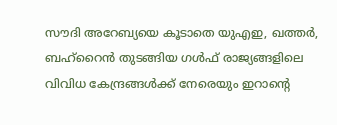സൗദി അറേബ്യയെ കൂടാതെ യുഎഇ, ഖത്തർ, ബഹ്‌റൈൻ തുടങ്ങിയ ഗൾഫ് രാജ്യങ്ങളിലെ വിവിധ കേന്ദ്രങ്ങൾക്ക് നേരെയും ഇറാന്റെ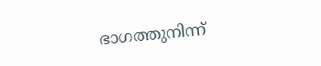ഭാഗത്തുനിന്ന്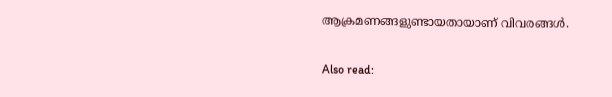ആക്രമണങ്ങളുണ്ടായതായാണ് വിവരങ്ങൾ.

Also read: